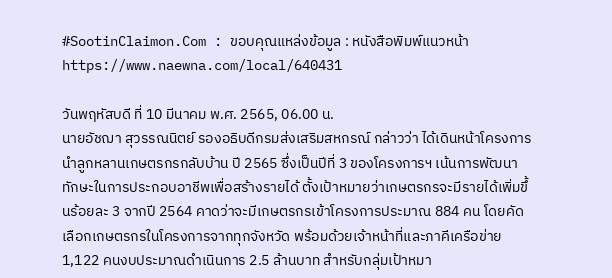#SootinClaimon.Com : ขอบคุณแหล่งข้อมูล : หนังสือพิมพ์แนวหน้า
https://www.naewna.com/local/640431

วันพฤหัสบดี ที่ 10 มีนาคม พ.ศ. 2565, 06.00 น.
นายอัชฌา สุวรรณนิตย์ รองอธิบดีกรมส่งเสริมสหกรณ์ กล่าวว่า ได้เดินหน้าโครงการนำลูกหลานเกษตรกรกลับบ้าน ปี 2565 ซึ่งเป็นปีที่ 3 ของโครงการฯ เน้นการพัฒนาทักษะในการประกอบอาชีพเพื่อสร้างรายได้ ตั้งเป้าหมายว่าเกษตรกรจะมีรายได้เพิ่มขึ้นร้อยละ 3 จากปี 2564 คาดว่าจะมีเกษตรกรเข้าโครงการประมาณ 884 คน โดยคัดเลือกเกษตรกรในโครงการจากทุกจังหวัด พร้อมด้วยเจ้าหน้าที่และภาคีเครือข่าย 1,122 คนงบประมาณดำเนินการ 2.5 ล้านบาท สำหรับกลุ่มเป้าหมา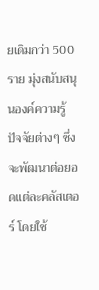ยเดิมกว่า 500 ราย มุ่งสนับสนุนองค์ความรู้ ปัจจัยต่างๆ ซึ่งจะพัฒนาต่อยอดแต่ละคลัสเตอร์ โดยใช้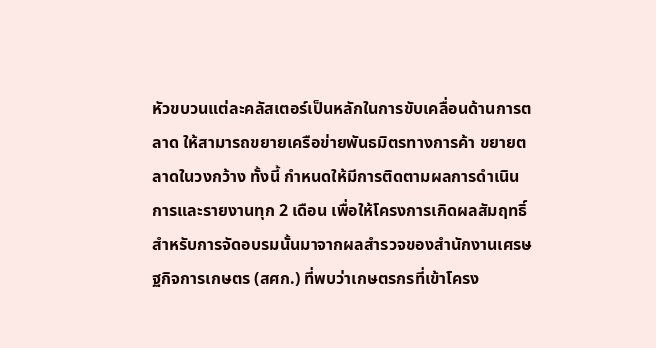หัวขบวนแต่ละคลัสเตอร์เป็นหลักในการขับเคลื่อนด้านการตลาด ให้สามารถขยายเครือข่ายพันธมิตรทางการค้า ขยายตลาดในวงกว้าง ทั้งนี้ กำหนดให้มีการติดตามผลการดำเนินการและรายงานทุก 2 เดือน เพื่อให้โครงการเกิดผลสัมฤทธิ์
สำหรับการจัดอบรมนั้นมาจากผลสำรวจของสำนักงานเศรษฐกิจการเกษตร (สศก.) ที่พบว่าเกษตรกรที่เข้าโครง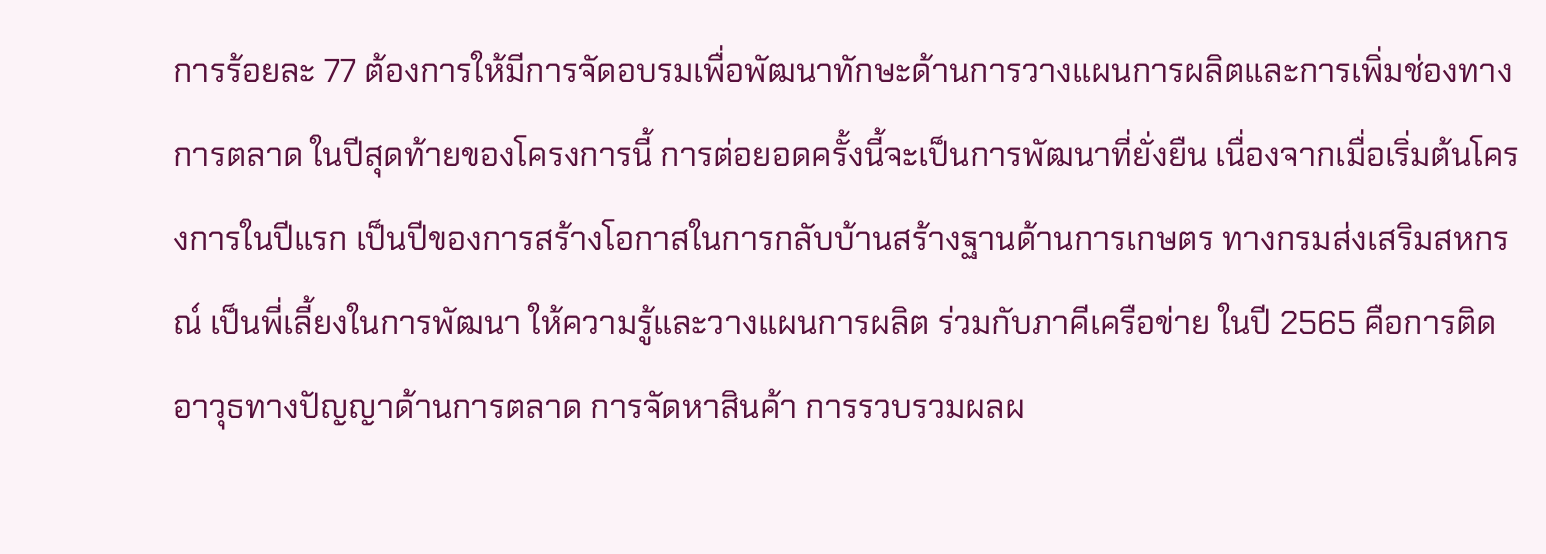การร้อยละ 77 ต้องการให้มีการจัดอบรมเพื่อพัฒนาทักษะด้านการวางแผนการผลิตและการเพิ่มช่องทางการตลาด ในปีสุดท้ายของโครงการนี้ การต่อยอดครั้งนี้จะเป็นการพัฒนาที่ยั่งยืน เนื่องจากเมื่อเริ่มต้นโครงการในปีแรก เป็นปีของการสร้างโอกาสในการกลับบ้านสร้างฐานด้านการเกษตร ทางกรมส่งเสริมสหกรณ์ เป็นพี่เลี้ยงในการพัฒนา ให้ความรู้และวางแผนการผลิต ร่วมกับภาคีเครือข่าย ในปี 2565 คือการติดอาวุธทางปัญญาด้านการตลาด การจัดหาสินค้า การรวบรวมผลผ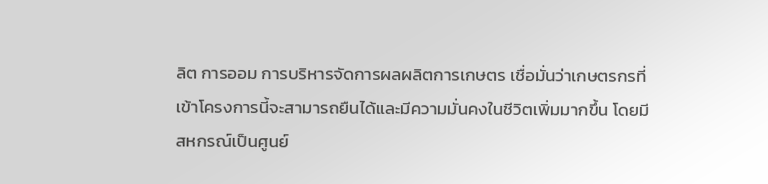ลิต การออม การบริหารจัดการผลผลิตการเกษตร เชื่อมั่นว่าเกษตรกรที่เข้าโครงการนี้จะสามารถยืนได้และมีความมั่นคงในชีวิตเพิ่มมากขึ้น โดยมีสหกรณ์เป็นศูนย์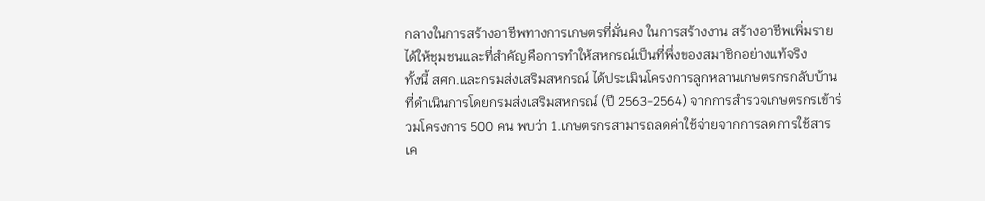กลางในการสร้างอาชีพทางการเกษตรที่มั่นคง ในการสร้างงาน สร้างอาชีพเพิ่มรายได้ให้ชุมชนและที่สำคัญคือการทำให้สหกรณ์เป็นที่พึ่งของสมาชิกอย่างแท้จริง
ทั้งนี้ สศก.และกรมส่งเสริมสหกรณ์ ได้ประเมินโครงการลูกหลานเกษตรกรกลับบ้านที่ดำเนินการโดยกรมส่งเสริมสหกรณ์ (ปี 2563-2564) จากการสำรวจเกษตรกรเข้าร่วมโครงการ 500 คน พบว่า 1.เกษตรกรสามารถลดค่าใช้จ่ายจากการลดการใช้สารเค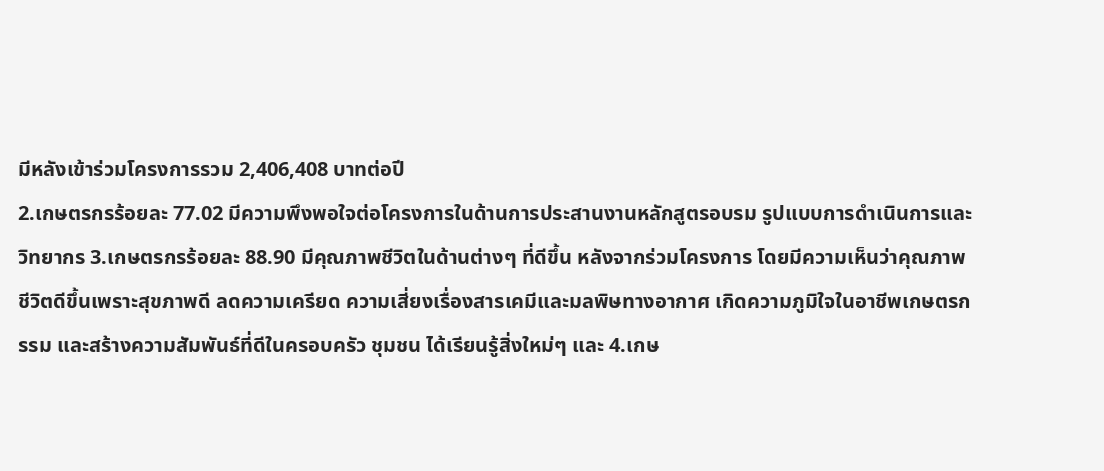มีหลังเข้าร่วมโครงการรวม 2,406,408 บาทต่อปี
2.เกษตรกรร้อยละ 77.02 มีความพึงพอใจต่อโครงการในด้านการประสานงานหลักสูตรอบรม รูปแบบการดำเนินการและวิทยากร 3.เกษตรกรร้อยละ 88.90 มีคุณภาพชีวิตในด้านต่างๆ ที่ดีขึ้น หลังจากร่วมโครงการ โดยมีความเห็นว่าคุณภาพชีวิตดีขึ้นเพราะสุขภาพดี ลดความเครียด ความเสี่ยงเรื่องสารเคมีและมลพิษทางอากาศ เกิดความภูมิใจในอาชีพเกษตรกรรม และสร้างความสัมพันธ์ที่ดีในครอบครัว ชุมชน ได้เรียนรู้สิ่งใหม่ๆ และ 4.เกษ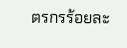ตรกรร้อยละ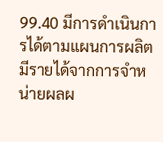99.40 มีการดำเนินการได้ตามแผนการผลิต มีรายได้จากการจำหน่ายผลผ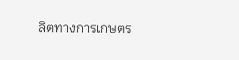ลิตทางการเกษตร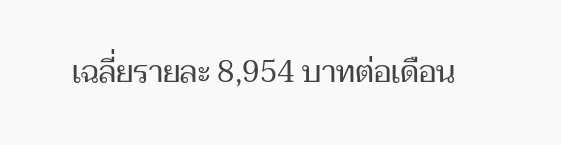เฉลี่ยรายละ 8,954 บาทต่อเดือน